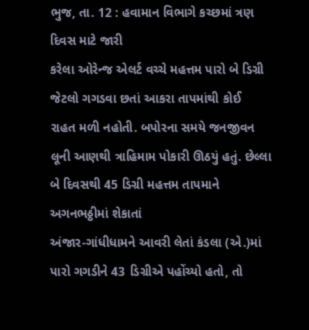ભુજ, તા. 12 : હવામાન વિભાગે કચ્છમાં ત્રણ દિવસ માટે જારી
કરેલા ઓરેન્જ એલર્ટ વચ્ચે મહત્તમ પારો બે ડિગ્રી જેટલો ગગડવા છતાં આકરા તાપમાંથી કોઈ
રાહત મળી નહોતી. બપોરના સમયે જનજીવન લૂની આણથી ત્રાહિમામ પોકારી ઊઠયું હતું. છેલ્લા
બે દિવસથી 45 ડિગ્રી મહત્તમ તાપમાને અગનભઠ્ઠીમાં શેકાતાં
અંજાર-ગાંધીધામને આવરી લેતાં કંડલા (એ.)માં પારો ગગડીને 43 ડિગ્રીએ પહોંચ્યો હતો, તો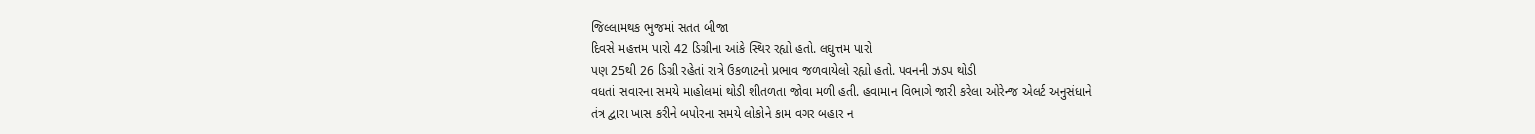જિલ્લામથક ભુજમાં સતત બીજા
દિવસે મહત્તમ પારો 42 ડિગ્રીના આંકે સ્થિર રહ્યો હતો. લઘુત્તમ પારો
પણ 25થી 26 ડિગ્રી રહેતાં રાત્રે ઉકળાટનો પ્રભાવ જળવાયેલો રહ્યો હતો. પવનની ઝડપ થોડી
વધતાં સવારના સમયે માહોલમાં થોડી શીતળતા જોવા મળી હતી. હવામાન વિભાગે જારી કરેલા ઓરેન્જ એલર્ટ અનુસંધાને
તંત્ર દ્વારા ખાસ કરીને બપોરના સમયે લોકોને કામ વગર બહાર ન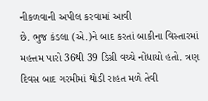નીકળવાની અપીલ કરવામાં આવી
છે. ભુજ કંડલા (એ.)ને બાદ કરતાં બાકીના વિસ્તારમાં મહત્તમ પારો 36થી 39 ડિગ્રી વચ્ચે નોંધાયો હતો. ત્રણ દિવસ બાદ ગરમીમાં થોડી રાહત મળે તેવી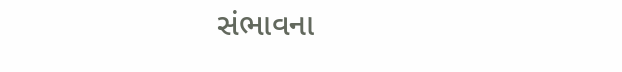સંભાવના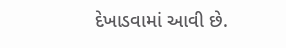દેખાડવામાં આવી છે.